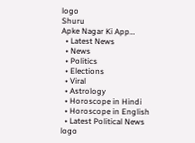logo
Shuru
Apke Nagar Ki App…
  • Latest News
  • News
  • Politics
  • Elections
  • Viral
  • Astrology
  • Horoscope in Hindi
  • Horoscope in English
  • Latest Political News
logo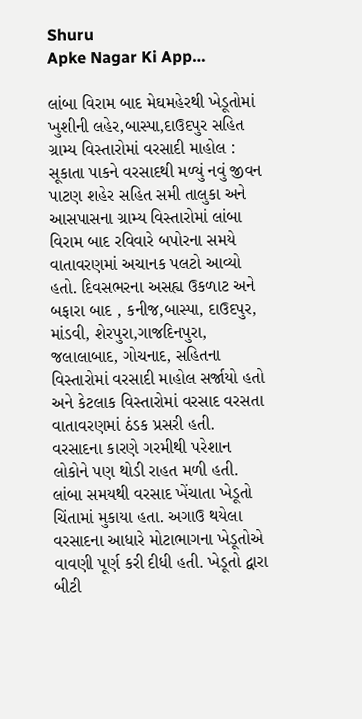Shuru
Apke Nagar Ki App…

લાંબા વિરામ બાદ મેઘમહેરથી ખેડૂતોમાં ખુશીની લહેર,બાસ્પા,દાઉદપુર સહિત ગ્રામ્ય વિસ્તારોમાં વરસાદી માહોલ : સૂકાતા પાકને વરસાદથી મળ્યું નવું જીવન પાટણ શહેર સહિત સમી તાલુકા અને આસપાસના ગ્રામ્ય વિસ્તારોમાં લાંબા વિરામ બાદ રવિવારે બપોરના સમયે વાતાવરણમાં અચાનક પલટો આવ્યો હતો. દિવસભરના અસહ્ય ઉકળાટ અને બફારા બાદ , કનીજ,બાસ્પા, દાઉદપુર, માંડવી, શેરપુરા,ગાજદિનપુરા, જલાલાબાદ, ગોચનાદ, સહિતના વિસ્તારોમાં વરસાદી માહોલ સર્જાયો હતો અને કેટલાક વિસ્તારોમાં વરસાદ વરસતા વાતાવરણમાં ઠંડક પ્રસરી હતી. વરસાદના કારણે ગરમીથી પરેશાન લોકોને પણ થોડી રાહત મળી હતી. લાંબા સમયથી વરસાદ ખેંચાતા ખેડૂતો ચિંતામાં મુકાયા હતા. અગાઉ થયેલા વરસાદના આધારે મોટાભાગના ખેડૂતોએ વાવણી પૂર્ણ કરી દીધી હતી. ખેડૂતો દ્વારા બીટી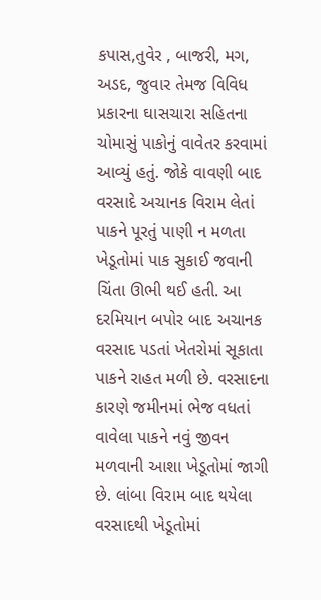કપાસ,તુવેર , બાજરી, મગ, અડદ, જુવાર તેમજ વિવિધ પ્રકારના ઘાસચારા સહિતના ચોમાસું પાકોનું વાવેતર કરવામાં આવ્યું હતું. જોકે વાવણી બાદ વરસાદે અચાનક વિરામ લેતાં પાકને પૂરતું પાણી ન મળતા ખેડૂતોમાં પાક સુકાઈ જવાની ચિંતા ઊભી થઈ હતી. આ દરમિયાન બપોર બાદ અચાનક વરસાદ પડતાં ખેતરોમાં સૂકાતા પાકને રાહત મળી છે. વરસાદના કારણે જમીનમાં ભેજ વધતાં વાવેલા પાકને નવું જીવન મળવાની આશા ખેડૂતોમાં જાગી છે. લાંબા વિરામ બાદ થયેલા વરસાદથી ખેડૂતોમાં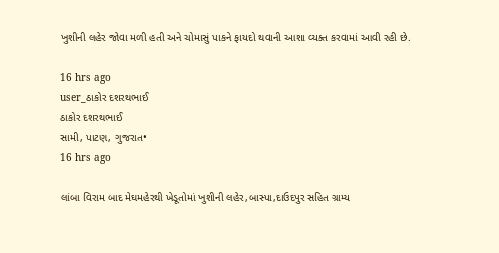ખુશીની લહેર જોવા મળી હતી અને ચોમાસું પાકને ફાયદો થવાની આશા વ્યક્ત કરવામાં આવી રહી છે.

16 hrs ago
user_ઠાકોર દશરથભાઈ
ઠાકોર દશરથભાઈ
સામી, પાટણ, ગુજરાત•
16 hrs ago

લાંબા વિરામ બાદ મેઘમહેરથી ખેડૂતોમાં ખુશીની લહેર,બાસ્પા,દાઉદપુર સહિત ગ્રામ્ય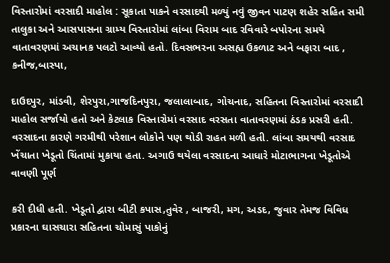વિસ્તારોમાં વરસાદી માહોલ : સૂકાતા પાકને વરસાદથી મળ્યું નવું જીવન પાટણ શહેર સહિત સમી તાલુકા અને આસપાસના ગ્રામ્ય વિસ્તારોમાં લાંબા વિરામ બાદ રવિવારે બપોરના સમયે વાતાવરણમાં અચાનક પલટો આવ્યો હતો. દિવસભરના અસહ્ય ઉકળાટ અને બફારા બાદ , કનીજ,બાસ્પા,

દાઉદપુર, માંડવી, શેરપુરા,ગાજદિનપુરા, જલાલાબાદ, ગોચનાદ, સહિતના વિસ્તારોમાં વરસાદી માહોલ સર્જાયો હતો અને કેટલાક વિસ્તારોમાં વરસાદ વરસતા વાતાવરણમાં ઠંડક પ્રસરી હતી. વરસાદના કારણે ગરમીથી પરેશાન લોકોને પણ થોડી રાહત મળી હતી. લાંબા સમયથી વરસાદ ખેંચાતા ખેડૂતો ચિંતામાં મુકાયા હતા. અગાઉ થયેલા વરસાદના આધારે મોટાભાગના ખેડૂતોએ વાવણી પૂર્ણ

કરી દીધી હતી. ખેડૂતો દ્વારા બીટી કપાસ,તુવેર , બાજરી, મગ, અડદ, જુવાર તેમજ વિવિધ પ્રકારના ઘાસચારા સહિતના ચોમાસું પાકોનું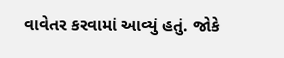વાવેતર કરવામાં આવ્યું હતું. જોકે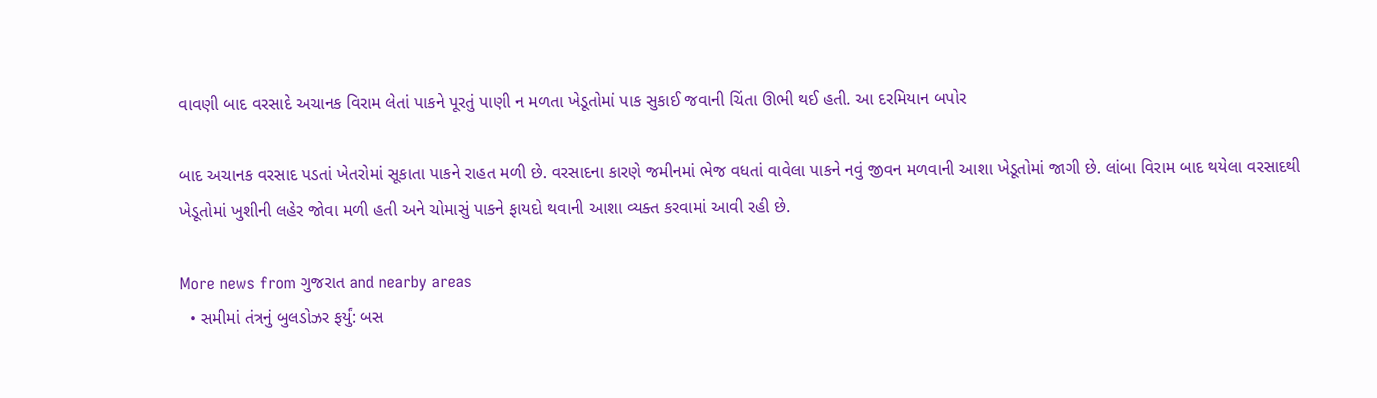વાવણી બાદ વરસાદે અચાનક વિરામ લેતાં પાકને પૂરતું પાણી ન મળતા ખેડૂતોમાં પાક સુકાઈ જવાની ચિંતા ઊભી થઈ હતી. આ દરમિયાન બપોર

બાદ અચાનક વરસાદ પડતાં ખેતરોમાં સૂકાતા પાકને રાહત મળી છે. વરસાદના કારણે જમીનમાં ભેજ વધતાં વાવેલા પાકને નવું જીવન મળવાની આશા ખેડૂતોમાં જાગી છે. લાંબા વિરામ બાદ થયેલા વરસાદથી ખેડૂતોમાં ખુશીની લહેર જોવા મળી હતી અને ચોમાસું પાકને ફાયદો થવાની આશા વ્યક્ત કરવામાં આવી રહી છે.

More news from ગુજરાત and nearby areas
  • સમીમાં તંત્રનું બુલડોઝર ફર્યું: બસ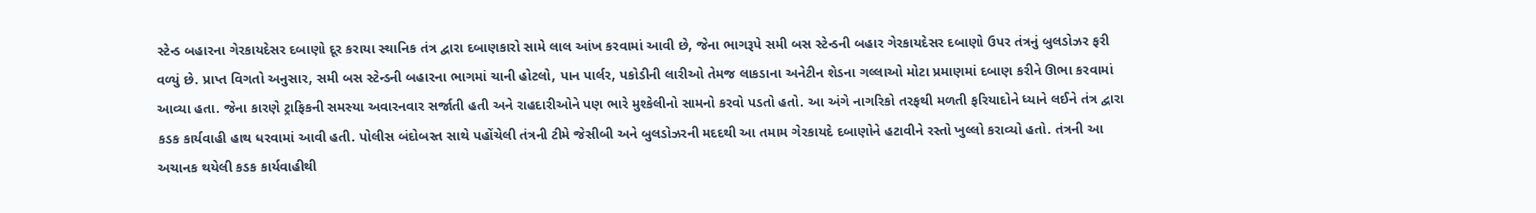સ્ટેન્ડ બહારના ગેરકાયદેસર દબાણો દૂર કરાયા સ્થાનિક તંત્ર દ્વારા દબાણકારો સામે લાલ આંખ કરવામાં આવી છે, જેના ભાગરૂપે સમી બસ સ્ટેન્ડની બહાર ગેરકાયદેસર દબાણો ઉપર તંત્રનું બુલડોઝર ફરી વળ્યું છે. પ્રાપ્ત વિગતો અનુસાર, સમી બસ સ્ટેન્ડની બહારના ભાગમાં ચાની હોટલો, પાન પાર્લર, પકોડીની લારીઓ તેમજ લાકડાના અનેટીન શેડના ગલ્લાઓ મોટા પ્રમાણમાં દબાણ કરીને ઊભા કરવામાં આવ્યા હતા. જેના કારણે ટ્રાફિકની સમસ્યા અવારનવાર સર્જાતી હતી અને રાહદારીઓને પણ ભારે મુશ્કેલીનો સામનો કરવો પડતો હતો. આ અંગે નાગરિકો તરફથી મળતી ફરિયાદોને ધ્યાને લઈને તંત્ર દ્વારા કડક કાર્યવાહી હાથ ધરવામાં આવી હતી. પોલીસ બંદોબસ્ત સાથે પહોંચેલી તંત્રની ટીમે જેસીબી અને બુલડોઝરની મદદથી આ તમામ ગેરકાયદે દબાણોને હટાવીને રસ્તો ખુલ્લો કરાવ્યો હતો. તંત્રની આ અચાનક થયેલી કડક કાર્યવાહીથી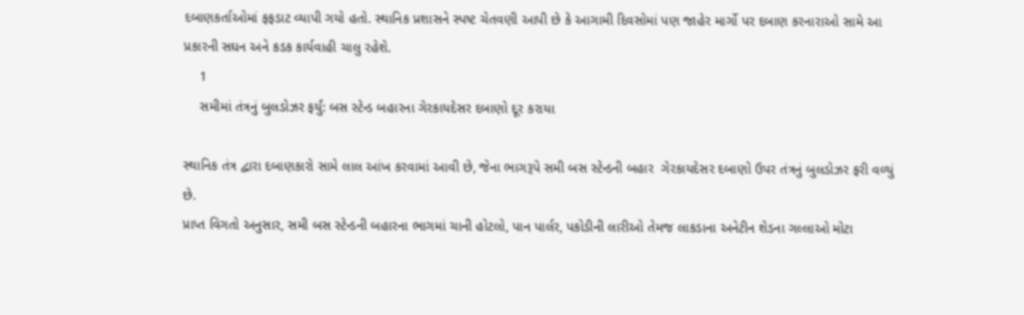દબાણકર્તાઓમાં ફફડાટ વ્યાપી ગયો હતો. સ્થાનિક પ્રશાસને સ્પષ્ટ ચેતવણી આપી છે કે આગામી દિવસોમાં પણ જાહેર માર્ગો પર દબાણ કરનારાઓ સામે આ પ્રકારની સઘન અને કડક કાર્યવાહી ચાલુ રહેશે.
    1
    સમીમાં તંત્રનું બુલડોઝર ફર્યું: બસ સ્ટેન્ડ બહારના ગેરકાયદેસર દબાણો દૂર કરાયા

સ્થાનિક તંત્ર દ્વારા દબાણકારો સામે લાલ આંખ કરવામાં આવી છે, જેના ભાગરૂપે સમી બસ સ્ટેન્ડની બહાર  ગેરકાયદેસર દબાણો ઉપર તંત્રનું બુલડોઝર ફરી વળ્યું છે.
પ્રાપ્ત વિગતો અનુસાર, સમી બસ સ્ટેન્ડની બહારના ભાગમાં ચાની હોટલો, પાન પાર્લર, પકોડીની લારીઓ તેમજ લાકડાના અનેટીન શેડના ગલ્લાઓ મોટા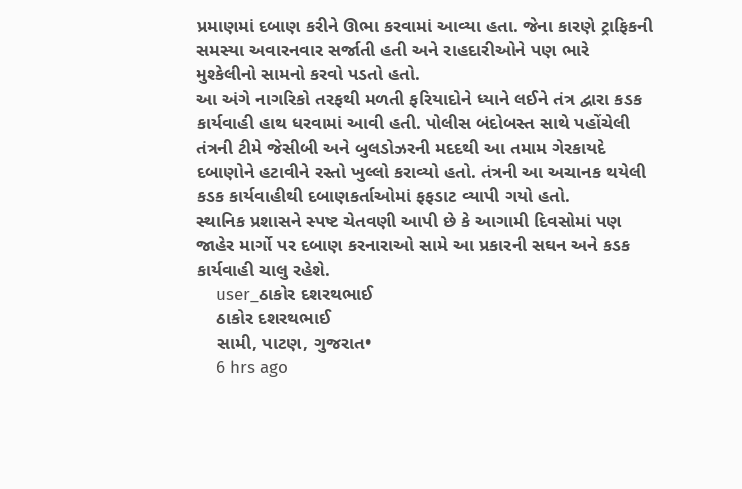પ્રમાણમાં દબાણ કરીને ઊભા કરવામાં આવ્યા હતા. જેના કારણે ટ્રાફિકની સમસ્યા અવારનવાર સર્જાતી હતી અને રાહદારીઓને પણ ભારે મુશ્કેલીનો સામનો કરવો પડતો હતો.
આ અંગે નાગરિકો તરફથી મળતી ફરિયાદોને ધ્યાને લઈને તંત્ર દ્વારા કડક કાર્યવાહી હાથ ધરવામાં આવી હતી. પોલીસ બંદોબસ્ત સાથે પહોંચેલી તંત્રની ટીમે જેસીબી અને બુલડોઝરની મદદથી આ તમામ ગેરકાયદે દબાણોને હટાવીને રસ્તો ખુલ્લો કરાવ્યો હતો. તંત્રની આ અચાનક થયેલી કડક કાર્યવાહીથી દબાણકર્તાઓમાં ફફડાટ વ્યાપી ગયો હતો.
સ્થાનિક પ્રશાસને સ્પષ્ટ ચેતવણી આપી છે કે આગામી દિવસોમાં પણ જાહેર માર્ગો પર દબાણ કરનારાઓ સામે આ પ્રકારની સઘન અને કડક કાર્યવાહી ચાલુ રહેશે.
    user_ઠાકોર દશરથભાઈ
    ઠાકોર દશરથભાઈ
    સામી, પાટણ, ગુજરાત•
    6 hrs ago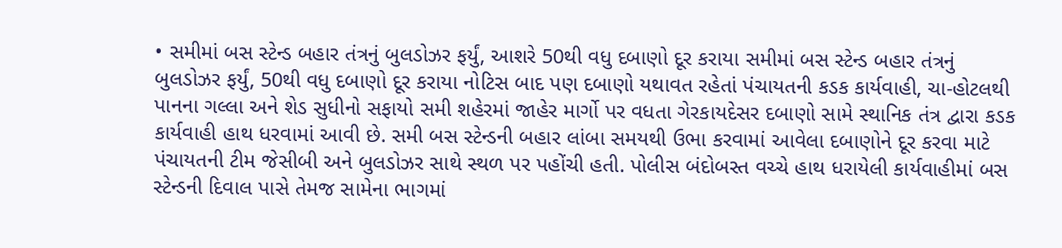• સમીમાં બસ સ્ટેન્ડ બહાર તંત્રનું બુલડોઝર ફર્યું, આશરે 50થી વધુ દબાણો દૂર કરાયા સમીમાં બસ સ્ટેન્ડ બહાર તંત્રનું બુલડોઝર ફર્યું, 50થી વધુ દબાણો દૂર કરાયા નોટિસ બાદ પણ દબાણો યથાવત રહેતાં પંચાયતની કડક કાર્યવાહી, ચા-હોટલથી પાનના ગલ્લા અને શેડ સુધીનો સફાયો સમી શહેરમાં જાહેર માર્ગો પર વધતા ગેરકાયદેસર દબાણો સામે સ્થાનિક તંત્ર દ્વારા કડક કાર્યવાહી હાથ ધરવામાં આવી છે. સમી બસ સ્ટેન્ડની બહાર લાંબા સમયથી ઉભા કરવામાં આવેલા દબાણોને દૂર કરવા માટે પંચાયતની ટીમ જેસીબી અને બુલડોઝર સાથે સ્થળ પર પહોંચી હતી. પોલીસ બંદોબસ્ત વચ્ચે હાથ ધરાયેલી કાર્યવાહીમાં બસ સ્ટેન્ડની દિવાલ પાસે તેમજ સામેના ભાગમાં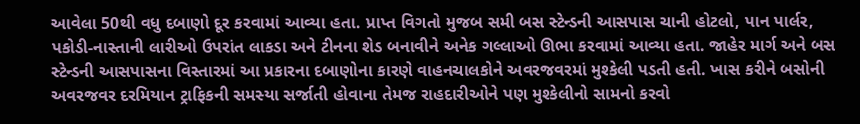આવેલા 50થી વધુ દબાણો દૂર કરવામાં આવ્યા હતા. પ્રાપ્ત વિગતો મુજબ સમી બસ સ્ટેન્ડની આસપાસ ચાની હોટલો, પાન પાર્લર, પકોડી-નાસ્તાની લારીઓ ઉપરાંત લાકડા અને ટીનના શેડ બનાવીને અનેક ગલ્લાઓ ઊભા કરવામાં આવ્યા હતા. જાહેર માર્ગ અને બસ સ્ટેન્ડની આસપાસના વિસ્તારમાં આ પ્રકારના દબાણોના કારણે વાહનચાલકોને અવરજવરમાં મુશ્કેલી પડતી હતી. ખાસ કરીને બસોની અવરજવર દરમિયાન ટ્રાફિકની સમસ્યા સર્જાતી હોવાના તેમજ રાહદારીઓને પણ મુશ્કેલીનો સામનો કરવો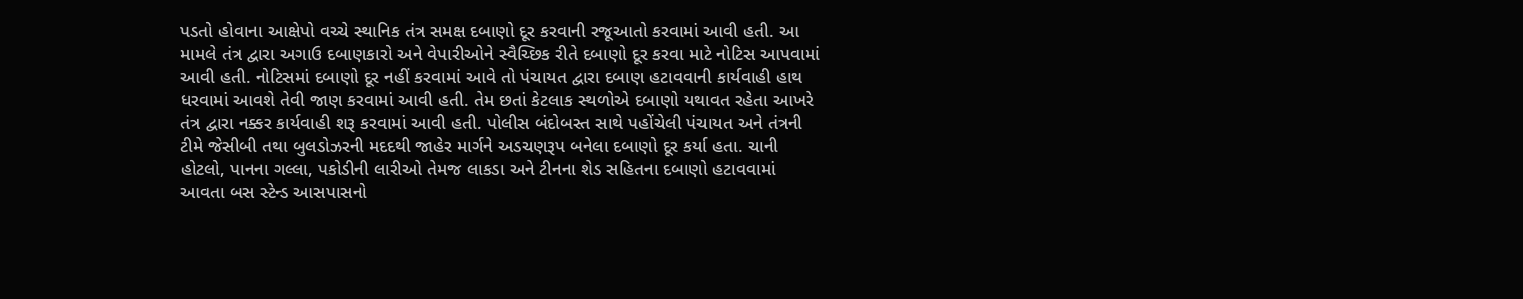પડતો હોવાના આક્ષેપો વચ્ચે સ્થાનિક તંત્ર સમક્ષ દબાણો દૂર કરવાની રજૂઆતો કરવામાં આવી હતી. આ મામલે તંત્ર દ્વારા અગાઉ દબાણકારો અને વેપારીઓને સ્વૈચ્છિક રીતે દબાણો દૂર કરવા માટે નોટિસ આપવામાં આવી હતી. નોટિસમાં દબાણો દૂર નહીં કરવામાં આવે તો પંચાયત દ્વારા દબાણ હટાવવાની કાર્યવાહી હાથ ધરવામાં આવશે તેવી જાણ કરવામાં આવી હતી. તેમ છતાં કેટલાક સ્થળોએ દબાણો યથાવત રહેતા આખરે તંત્ર દ્વારા નક્કર કાર્યવાહી શરૂ કરવામાં આવી હતી. પોલીસ બંદોબસ્ત સાથે પહોંચેલી પંચાયત અને તંત્રની ટીમે જેસીબી તથા બુલડોઝરની મદદથી જાહેર માર્ગને અડચણરૂપ બનેલા દબાણો દૂર કર્યા હતા. ચાની હોટલો, પાનના ગલ્લા, પકોડીની લારીઓ તેમજ લાકડા અને ટીનના શેડ સહિતના દબાણો હટાવવામાં આવતા બસ સ્ટેન્ડ આસપાસનો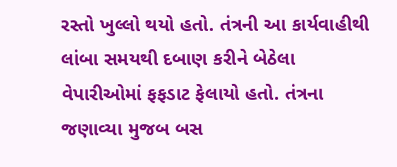રસ્તો ખુલ્લો થયો હતો. તંત્રની આ કાર્યવાહીથી લાંબા સમયથી દબાણ કરીને બેઠેલા વેપારીઓમાં ફફડાટ ફેલાયો હતો. તંત્રના જણાવ્યા મુજબ બસ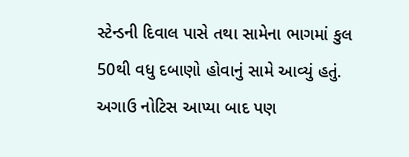સ્ટેન્ડની દિવાલ પાસે તથા સામેના ભાગમાં કુલ 50થી વધુ દબાણો હોવાનું સામે આવ્યું હતું. અગાઉ નોટિસ આપ્યા બાદ પણ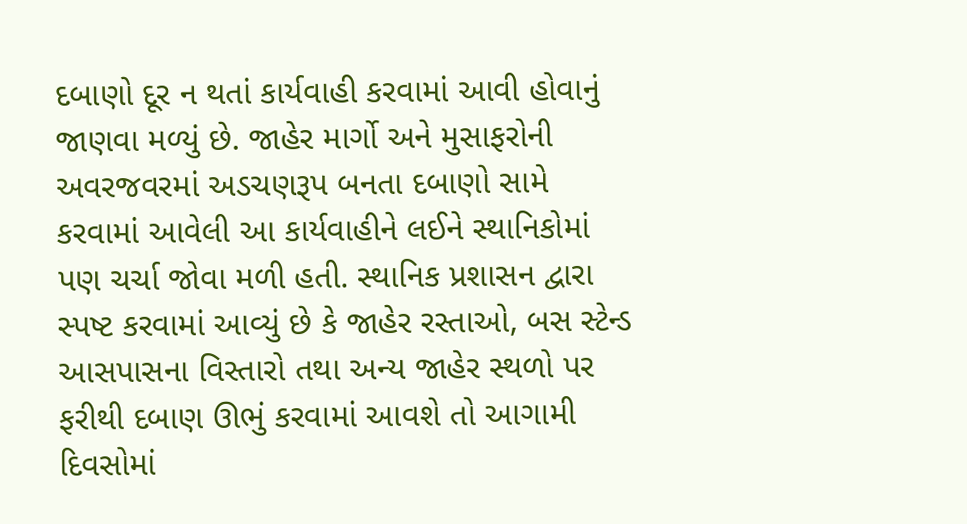દબાણો દૂર ન થતાં કાર્યવાહી કરવામાં આવી હોવાનું જાણવા મળ્યું છે. જાહેર માર્ગો અને મુસાફરોની અવરજવરમાં અડચણરૂપ બનતા દબાણો સામે કરવામાં આવેલી આ કાર્યવાહીને લઈને સ્થાનિકોમાં પણ ચર્ચા જોવા મળી હતી. સ્થાનિક પ્રશાસન દ્વારા સ્પષ્ટ કરવામાં આવ્યું છે કે જાહેર રસ્તાઓ, બસ સ્ટેન્ડ આસપાસના વિસ્તારો તથા અન્ય જાહેર સ્થળો પર ફરીથી દબાણ ઊભું કરવામાં આવશે તો આગામી દિવસોમાં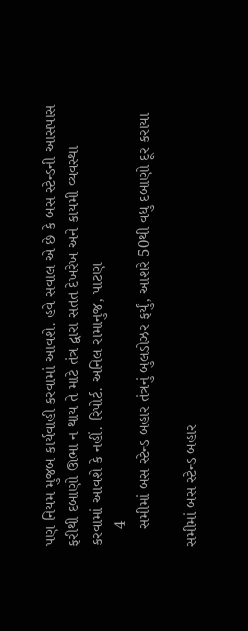પણ નિયમ મુજબ કાર્યવાહી કરવામાં આવશે. હવે સવાલ એ છે કે બસ સ્ટેન્ડની આસપાસ ફરીથી દબાણો ઊભા ન થાય તે માટે તંત્ર દ્વારા સતત દેખરેખ અને કાયમી વ્યવસ્થા કરવામાં આવશે કે નહીં. રિપોર્ટ. અનિલ રામાનુજ, પાટણ
    4
    સમીમાં બસ સ્ટેન્ડ બહાર તંત્રનું બુલડોઝર ફર્યું, આશરે 50થી વધુ દબાણો દૂર કરાયા

સમીમાં બસ સ્ટેન્ડ બહાર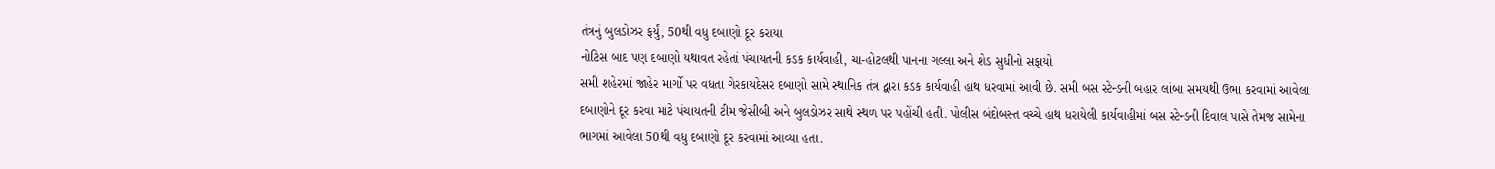તંત્રનું બુલડોઝર ફર્યું, 50થી વધુ દબાણો દૂર કરાયા
નોટિસ બાદ પણ દબાણો યથાવત રહેતાં પંચાયતની કડક કાર્યવાહી, ચા-હોટલથી પાનના ગલ્લા અને શેડ સુધીનો સફાયો
સમી શહેરમાં જાહેર માર્ગો પર વધતા ગેરકાયદેસર દબાણો સામે સ્થાનિક તંત્ર દ્વારા કડક કાર્યવાહી હાથ ધરવામાં આવી છે. સમી બસ સ્ટેન્ડની બહાર લાંબા સમયથી ઉભા કરવામાં આવેલા દબાણોને દૂર કરવા માટે પંચાયતની ટીમ જેસીબી અને બુલડોઝર સાથે સ્થળ પર પહોંચી હતી. પોલીસ બંદોબસ્ત વચ્ચે હાથ ધરાયેલી કાર્યવાહીમાં બસ સ્ટેન્ડની દિવાલ પાસે તેમજ સામેના ભાગમાં આવેલા 50થી વધુ દબાણો દૂર કરવામાં આવ્યા હતા.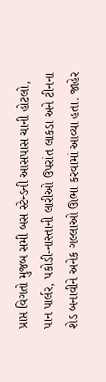પ્રાપ્ત વિગતો મુજબ સમી બસ સ્ટેન્ડની આસપાસ ચાની હોટલો, પાન પાર્લર, પકોડી-નાસ્તાની લારીઓ ઉપરાંત લાકડા અને ટીનના શેડ બનાવીને અનેક ગલ્લાઓ ઊભા કરવામાં આવ્યા હતા. જાહેર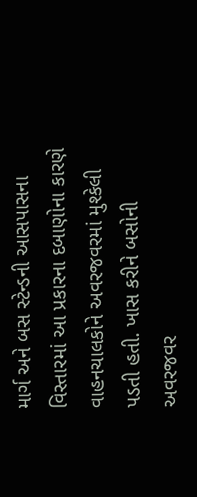માર્ગ અને બસ સ્ટેન્ડની આસપાસના વિસ્તારમાં આ પ્રકારના દબાણોના કારણે વાહનચાલકોને અવરજવરમાં મુશ્કેલી પડતી હતી. ખાસ કરીને બસોની અવરજવર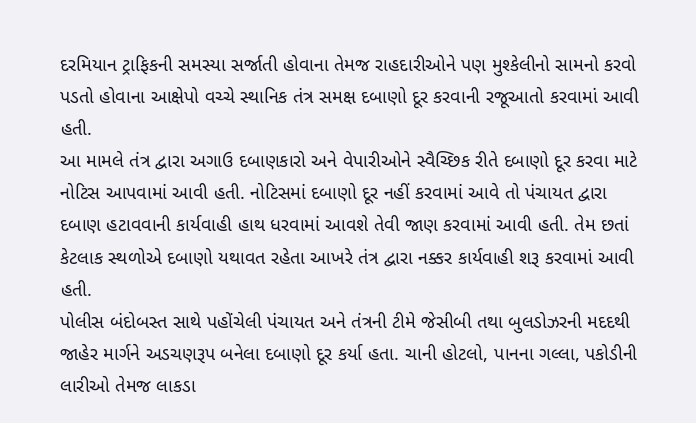દરમિયાન ટ્રાફિકની સમસ્યા સર્જાતી હોવાના તેમજ રાહદારીઓને પણ મુશ્કેલીનો સામનો કરવો પડતો હોવાના આક્ષેપો વચ્ચે સ્થાનિક તંત્ર સમક્ષ દબાણો દૂર કરવાની રજૂઆતો કરવામાં આવી હતી.
આ મામલે તંત્ર દ્વારા અગાઉ દબાણકારો અને વેપારીઓને સ્વૈચ્છિક રીતે દબાણો દૂર કરવા માટે નોટિસ આપવામાં આવી હતી. નોટિસમાં દબાણો દૂર નહીં કરવામાં આવે તો પંચાયત દ્વારા દબાણ હટાવવાની કાર્યવાહી હાથ ધરવામાં આવશે તેવી જાણ કરવામાં આવી હતી. તેમ છતાં કેટલાક સ્થળોએ દબાણો યથાવત રહેતા આખરે તંત્ર દ્વારા નક્કર કાર્યવાહી શરૂ કરવામાં આવી હતી.
પોલીસ બંદોબસ્ત સાથે પહોંચેલી પંચાયત અને તંત્રની ટીમે જેસીબી તથા બુલડોઝરની મદદથી જાહેર માર્ગને અડચણરૂપ બનેલા દબાણો દૂર કર્યા હતા. ચાની હોટલો, પાનના ગલ્લા, પકોડીની લારીઓ તેમજ લાકડા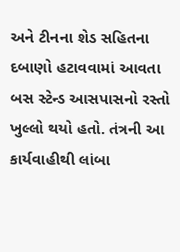અને ટીનના શેડ સહિતના દબાણો હટાવવામાં આવતા બસ સ્ટેન્ડ આસપાસનો રસ્તો ખુલ્લો થયો હતો. તંત્રની આ કાર્યવાહીથી લાંબા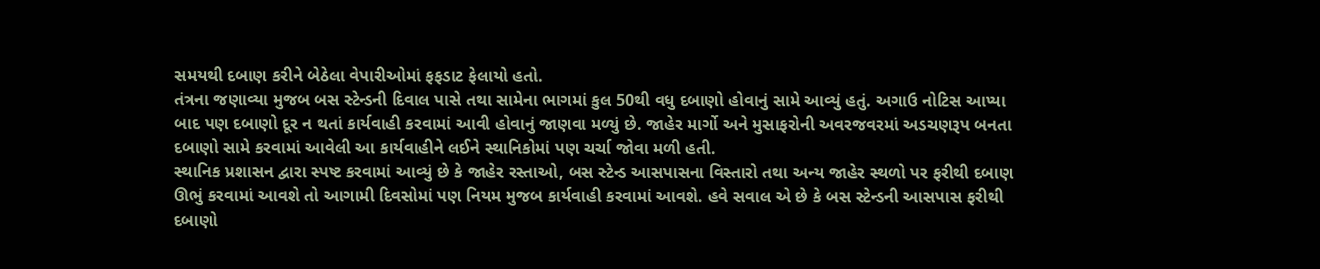સમયથી દબાણ કરીને બેઠેલા વેપારીઓમાં ફફડાટ ફેલાયો હતો.
તંત્રના જણાવ્યા મુજબ બસ સ્ટેન્ડની દિવાલ પાસે તથા સામેના ભાગમાં કુલ 50થી વધુ દબાણો હોવાનું સામે આવ્યું હતું. અગાઉ નોટિસ આપ્યા બાદ પણ દબાણો દૂર ન થતાં કાર્યવાહી કરવામાં આવી હોવાનું જાણવા મળ્યું છે. જાહેર માર્ગો અને મુસાફરોની અવરજવરમાં અડચણરૂપ બનતા દબાણો સામે કરવામાં આવેલી આ કાર્યવાહીને લઈને સ્થાનિકોમાં પણ ચર્ચા જોવા મળી હતી.
સ્થાનિક પ્રશાસન દ્વારા સ્પષ્ટ કરવામાં આવ્યું છે કે જાહેર રસ્તાઓ, બસ સ્ટેન્ડ આસપાસના વિસ્તારો તથા અન્ય જાહેર સ્થળો પર ફરીથી દબાણ ઊભું કરવામાં આવશે તો આગામી દિવસોમાં પણ નિયમ મુજબ કાર્યવાહી કરવામાં આવશે. હવે સવાલ એ છે કે બસ સ્ટેન્ડની આસપાસ ફરીથી દબાણો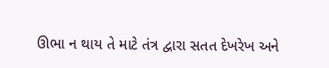ઊભા ન થાય તે માટે તંત્ર દ્વારા સતત દેખરેખ અને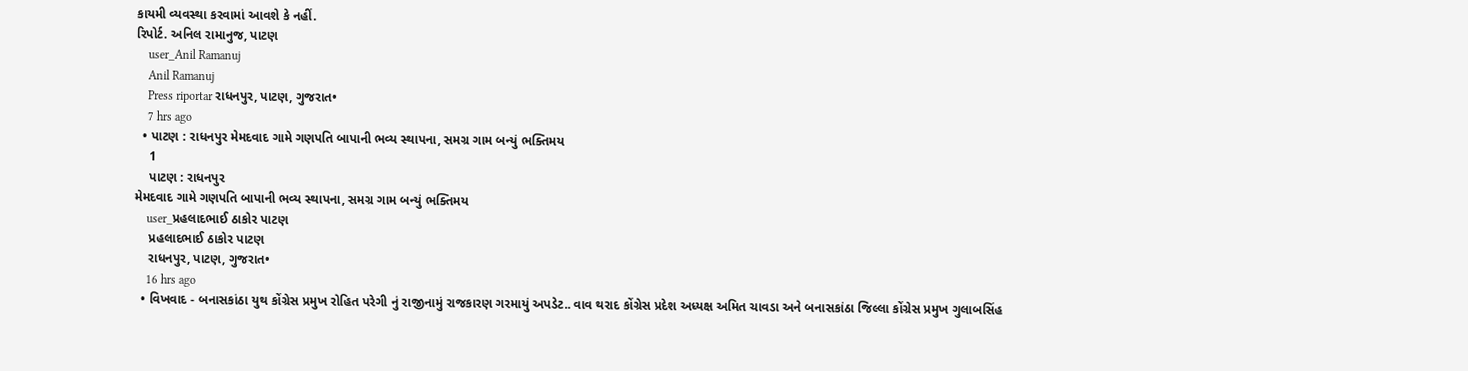કાયમી વ્યવસ્થા કરવામાં આવશે કે નહીં.
રિપોર્ટ. અનિલ રામાનુજ, પાટણ
    user_Anil Ramanuj
    Anil Ramanuj
    Press riportar રાધનપુર, પાટણ, ગુજરાત•
    7 hrs ago
  • પાટણ : રાધનપુર મેમદવાદ ગામે ગણપતિ બાપાની ભવ્ય સ્થાપના, સમગ્ર ગામ બન્યું ભક્તિમય
    1
    પાટણ : રાધનપુર
મેમદવાદ ગામે ગણપતિ બાપાની ભવ્ય સ્થાપના, સમગ્ર ગામ બન્યું ભક્તિમય
    user_પ્રહલાદભાઈ ઠાકોર પાટણ
    પ્રહલાદભાઈ ઠાકોર પાટણ
    રાધનપુર, પાટણ, ગુજરાત•
    16 hrs ago
  • વિખવાદ - બનાસકાંઠા યુથ કોંગ્રેસ પ્રમુખ રોહિત પરેગી નું રાજીનામું રાજકારણ ગરમાયું અપડેટ.. વાવ થરાદ કોંગ્રેસ પ્રદેશ અધ્યક્ષ અમિત ચાવડા અને બનાસકાંઠા જિલ્લા કોંગ્રેસ પ્રમુખ ગુલાબસિંહ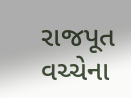રાજપૂત વચ્ચેના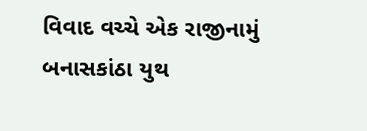વિવાદ વચ્ચે એક રાજીનામું બનાસકાંઠા યુથ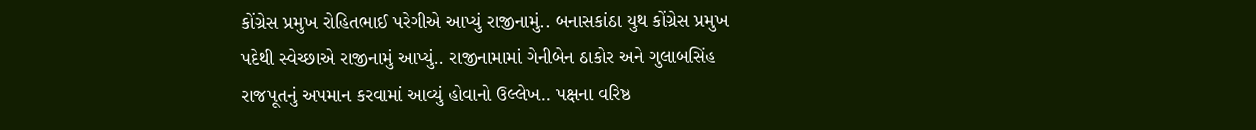કોંગ્રેસ પ્રમુખ રોહિતભાઈ પરેગીએ આપ્યું રાજીનામું.. બનાસકાંઠા યુથ કોંગ્રેસ પ્રમુખ પદેથી સ્વેચ્છાએ રાજીનામું આપ્યું.. રાજીનામામાં ગેનીબેન ઠાકોર અને ગુલાબસિંહ રાજપૂતનું અપમાન કરવામાં આવ્યું હોવાનો ઉલ્લેખ.. પક્ષના વરિષ્ઠ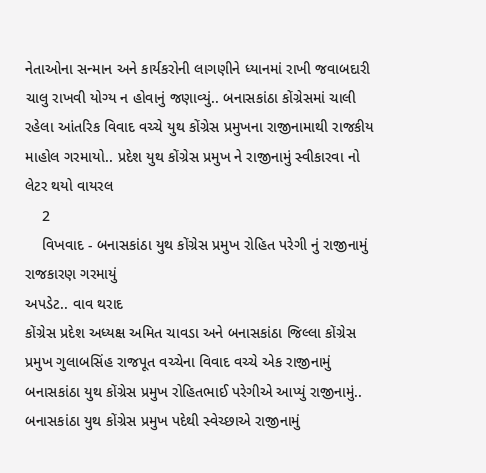નેતાઓના સન્માન અને કાર્યકરોની લાગણીને ધ્યાનમાં રાખી જવાબદારી ચાલુ રાખવી યોગ્ય ન હોવાનું જણાવ્યું.. બનાસકાંઠા કોંગ્રેસમાં ચાલી રહેલા આંતરિક વિવાદ વચ્ચે યુથ કોંગ્રેસ પ્રમુખના રાજીનામાથી રાજકીય માહોલ ગરમાયો.. પ્રદેશ યુથ કોંગ્રેસ પ્રમુખ ને રાજીનામું સ્વીકારવા નો લેટર થયો વાયરલ
    2
    વિખવાદ - બનાસકાંઠા યુથ કોંગ્રેસ પ્રમુખ રોહિત પરેગી નું રાજીનામું રાજકારણ ગરમાયું
અપડેટ.. વાવ થરાદ
કોંગ્રેસ પ્રદેશ અધ્યક્ષ અમિત ચાવડા અને બનાસકાંઠા જિલ્લા કોંગ્રેસ પ્રમુખ ગુલાબસિંહ રાજપૂત વચ્ચેના વિવાદ વચ્ચે એક રાજીનામું
બનાસકાંઠા યુથ કોંગ્રેસ પ્રમુખ રોહિતભાઈ પરેગીએ આપ્યું રાજીનામું..
બનાસકાંઠા યુથ કોંગ્રેસ પ્રમુખ પદેથી સ્વેચ્છાએ રાજીનામું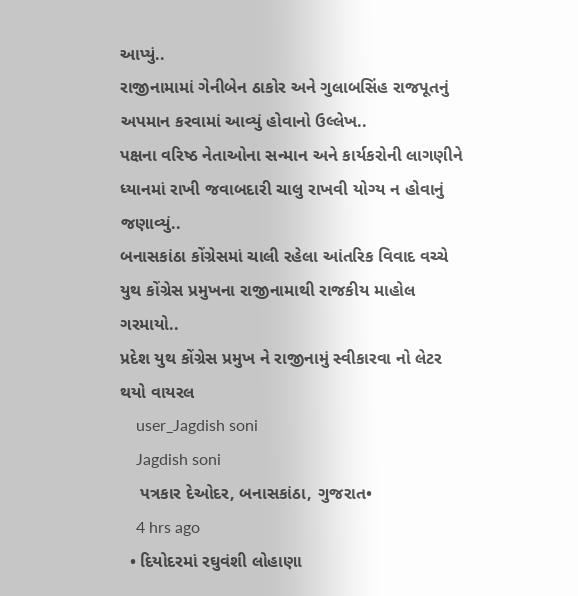આપ્યું..
રાજીનામામાં ગેનીબેન ઠાકોર અને ગુલાબસિંહ રાજપૂતનું અપમાન કરવામાં આવ્યું હોવાનો ઉલ્લેખ..
પક્ષના વરિષ્ઠ નેતાઓના સન્માન અને કાર્યકરોની લાગણીને ધ્યાનમાં રાખી જવાબદારી ચાલુ રાખવી યોગ્ય ન હોવાનું જણાવ્યું..
બનાસકાંઠા કોંગ્રેસમાં ચાલી રહેલા આંતરિક વિવાદ વચ્ચે યુથ કોંગ્રેસ પ્રમુખના રાજીનામાથી રાજકીય માહોલ ગરમાયો..
પ્રદેશ યુથ કોંગ્રેસ પ્રમુખ ને રાજીનામું સ્વીકારવા નો લેટર થયો વાયરલ
    user_Jagdish soni
    Jagdish soni
    પત્રકાર દેઓદર, બનાસકાંઠા, ગુજરાત•
    4 hrs ago
  • દિયોદરમાં રઘુવંશી લોહાણા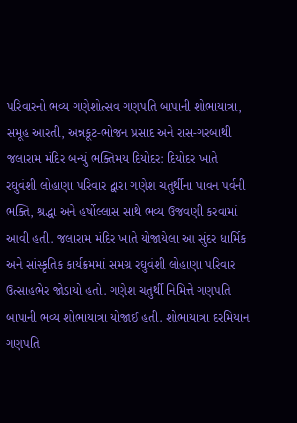પરિવારનો ભવ્ય ગણેશોત્સવ ગણપતિ બાપાની શોભાયાત્રા, સમૂહ આરતી, અન્નકૂટ-ભોજન પ્રસાદ અને રાસ-ગરબાથી જલારામ મંદિર બન્યું ભક્તિમય દિયોદર: દિયોદર ખાતે રઘુવંશી લોહાણા પરિવાર દ્વારા ગણેશ ચતુર્થીના પાવન પર્વની ભક્તિ, શ્રદ્ધા અને હર્ષોલ્લાસ સાથે ભવ્ય ઉજવણી કરવામાં આવી હતી. જલારામ મંદિર ખાતે યોજાયેલા આ સુંદર ધાર્મિક અને સાંસ્કૃતિક કાર્યક્રમમાં સમગ્ર રઘુવંશી લોહાણા પરિવાર ઉત્સાહભેર જોડાયો હતો. ગણેશ ચતુર્થી નિમિત્તે ગણપતિ બાપાની ભવ્ય શોભાયાત્રા યોજાઈ હતી. શોભાયાત્રા દરમિયાન ગણપતિ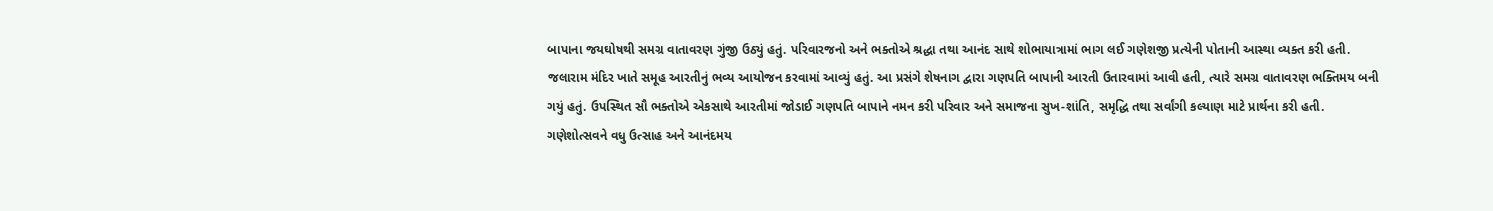બાપાના જયઘોષથી સમગ્ર વાતાવરણ ગુંજી ઉઠ્યું હતું. પરિવારજનો અને ભક્તોએ શ્રદ્ધા તથા આનંદ સાથે શોભાયાત્રામાં ભાગ લઈ ગણેશજી પ્રત્યેની પોતાની આસ્થા વ્યક્ત કરી હતી. જલારામ મંદિર ખાતે સમૂહ આરતીનું ભવ્ય આયોજન કરવામાં આવ્યું હતું. આ પ્રસંગે શેષનાગ દ્વારા ગણપતિ બાપાની આરતી ઉતારવામાં આવી હતી, ત્યારે સમગ્ર વાતાવરણ ભક્તિમય બની ગયું હતું. ઉપસ્થિત સૌ ભક્તોએ એકસાથે આરતીમાં જોડાઈ ગણપતિ બાપાને નમન કરી પરિવાર અને સમાજના સુખ-શાંતિ, સમૃદ્ધિ તથા સર્વાંગી કલ્યાણ માટે પ્રાર્થના કરી હતી. ગણેશોત્સવને વધુ ઉત્સાહ અને આનંદમય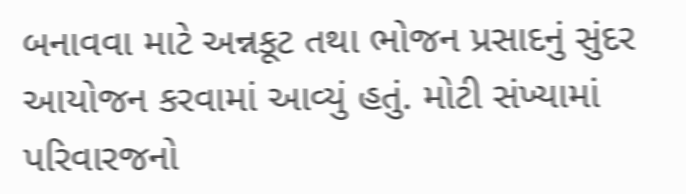બનાવવા માટે અન્નકૂટ તથા ભોજન પ્રસાદનું સુંદર આયોજન કરવામાં આવ્યું હતું. મોટી સંખ્યામાં પરિવારજનો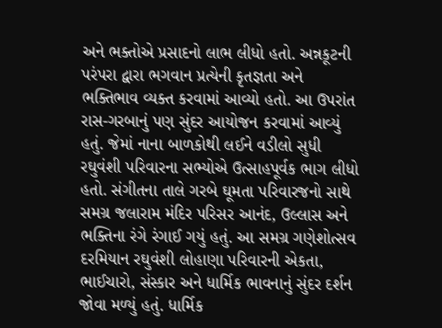અને ભક્તોએ પ્રસાદનો લાભ લીધો હતો. અન્નકૂટની પરંપરા દ્વારા ભગવાન પ્રત્યેની કૃતજ્ઞતા અને ભક્તિભાવ વ્યક્ત કરવામાં આવ્યો હતો. આ ઉપરાંત રાસ-ગરબાનું પણ સુંદર આયોજન કરવામાં આવ્યું હતું. જેમાં નાના બાળકોથી લઈને વડીલો સુધી રઘુવંશી પરિવારના સભ્યોએ ઉત્સાહપૂર્વક ભાગ લીધો હતો. સંગીતના તાલે ગરબે ઘૂમતા પરિવારજનો સાથે સમગ્ર જલારામ મંદિર પરિસર આનંદ, ઉલ્લાસ અને ભક્તિના રંગે રંગાઈ ગયું હતું. આ સમગ્ર ગણેશોત્સવ દરમિયાન રઘુવંશી લોહાણા પરિવારની એકતા, ભાઈચારો, સંસ્કાર અને ધાર્મિક ભાવનાનું સુંદર દર્શન જોવા મળ્યું હતું. ધાર્મિક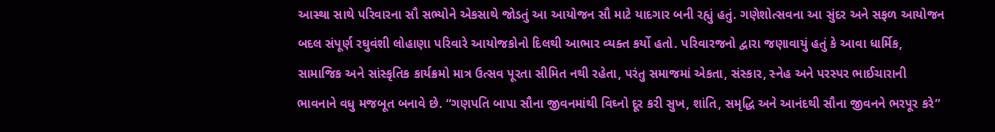આસ્થા સાથે પરિવારના સૌ સભ્યોને એકસાથે જોડતું આ આયોજન સૌ માટે યાદગાર બની રહ્યું હતું. ગણેશોત્સવના આ સુંદર અને સફળ આયોજન બદલ સંપૂર્ણ રઘુવંશી લોહાણા પરિવારે આયોજકોનો દિલથી આભાર વ્યક્ત કર્યો હતો. પરિવારજનો દ્વારા જણાવાયું હતું કે આવા ધાર્મિક, સામાજિક અને સાંસ્કૃતિક કાર્યક્રમો માત્ર ઉત્સવ પૂરતા સીમિત નથી રહેતા, પરંતુ સમાજમાં એકતા, સંસ્કાર, સ્નેહ અને પરસ્પર ભાઈચારાની ભાવનાને વધુ મજબૂત બનાવે છે. “ગણપતિ બાપા સૌના જીવનમાંથી વિઘ્નો દૂર કરી સુખ, શાંતિ, સમૃદ્ધિ અને આનંદથી સૌના જીવનને ભરપૂર કરે”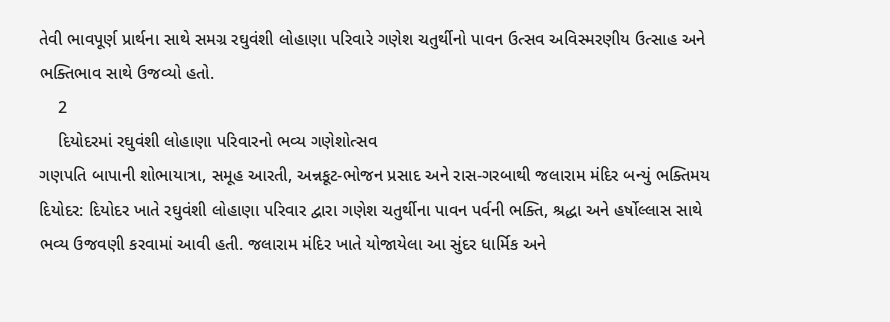તેવી ભાવપૂર્ણ પ્રાર્થના સાથે સમગ્ર રઘુવંશી લોહાણા પરિવારે ગણેશ ચતુર્થીનો પાવન ઉત્સવ અવિસ્મરણીય ઉત્સાહ અને ભક્તિભાવ સાથે ઉજવ્યો હતો.
    2
    દિયોદરમાં રઘુવંશી લોહાણા પરિવારનો ભવ્ય ગણેશોત્સવ
ગણપતિ બાપાની શોભાયાત્રા, સમૂહ આરતી, અન્નકૂટ-ભોજન પ્રસાદ અને રાસ-ગરબાથી જલારામ મંદિર બન્યું ભક્તિમય
દિયોદર: દિયોદર ખાતે રઘુવંશી લોહાણા પરિવાર દ્વારા ગણેશ ચતુર્થીના પાવન પર્વની ભક્તિ, શ્રદ્ધા અને હર્ષોલ્લાસ સાથે ભવ્ય ઉજવણી કરવામાં આવી હતી. જલારામ મંદિર ખાતે યોજાયેલા આ સુંદર ધાર્મિક અને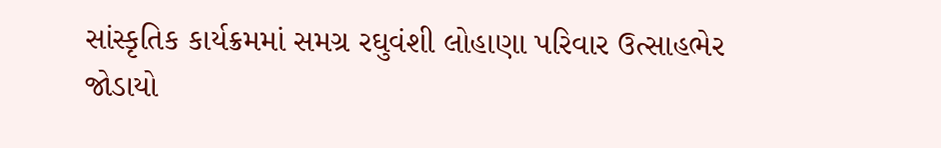સાંસ્કૃતિક કાર્યક્રમમાં સમગ્ર રઘુવંશી લોહાણા પરિવાર ઉત્સાહભેર જોડાયો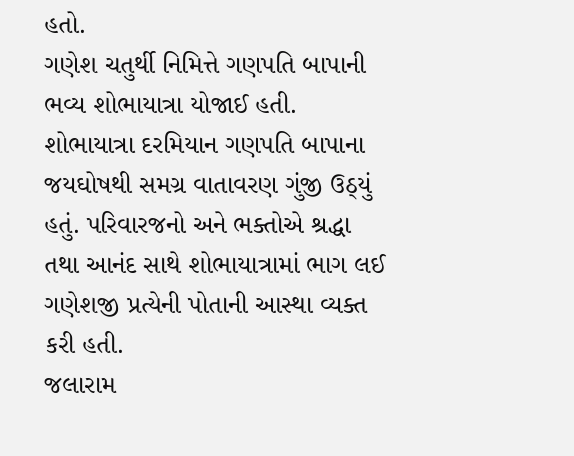હતો.
ગણેશ ચતુર્થી નિમિત્તે ગણપતિ બાપાની ભવ્ય શોભાયાત્રા યોજાઈ હતી. શોભાયાત્રા દરમિયાન ગણપતિ બાપાના જયઘોષથી સમગ્ર વાતાવરણ ગુંજી ઉઠ્યું હતું. પરિવારજનો અને ભક્તોએ શ્રદ્ધા તથા આનંદ સાથે શોભાયાત્રામાં ભાગ લઈ ગણેશજી પ્રત્યેની પોતાની આસ્થા વ્યક્ત કરી હતી.
જલારામ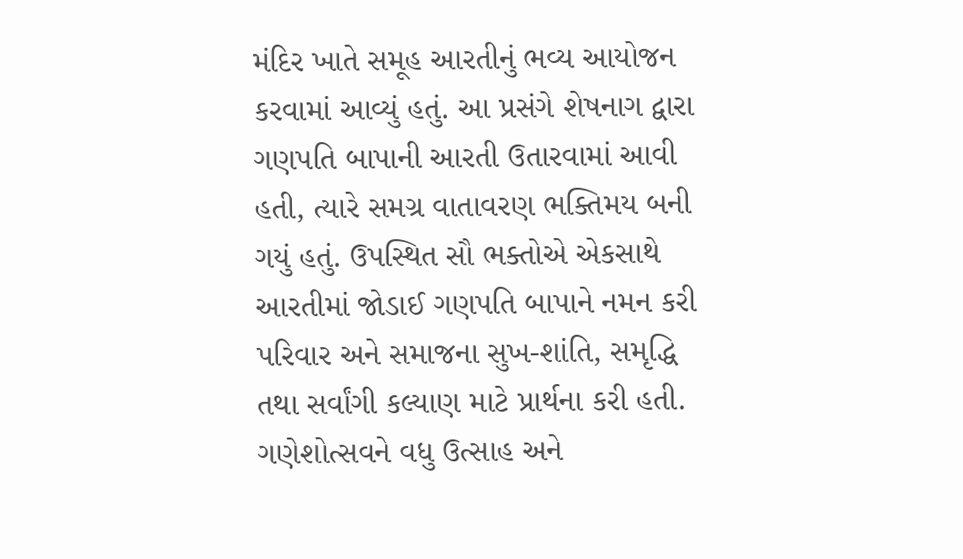મંદિર ખાતે સમૂહ આરતીનું ભવ્ય આયોજન કરવામાં આવ્યું હતું. આ પ્રસંગે શેષનાગ દ્વારા ગણપતિ બાપાની આરતી ઉતારવામાં આવી હતી, ત્યારે સમગ્ર વાતાવરણ ભક્તિમય બની ગયું હતું. ઉપસ્થિત સૌ ભક્તોએ એકસાથે આરતીમાં જોડાઈ ગણપતિ બાપાને નમન કરી પરિવાર અને સમાજના સુખ-શાંતિ, સમૃદ્ધિ તથા સર્વાંગી કલ્યાણ માટે પ્રાર્થના કરી હતી.
ગણેશોત્સવને વધુ ઉત્સાહ અને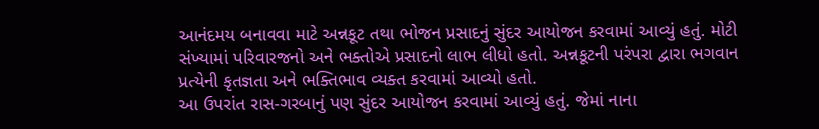આનંદમય બનાવવા માટે અન્નકૂટ તથા ભોજન પ્રસાદનું સુંદર આયોજન કરવામાં આવ્યું હતું. મોટી સંખ્યામાં પરિવારજનો અને ભક્તોએ પ્રસાદનો લાભ લીધો હતો. અન્નકૂટની પરંપરા દ્વારા ભગવાન પ્રત્યેની કૃતજ્ઞતા અને ભક્તિભાવ વ્યક્ત કરવામાં આવ્યો હતો.
આ ઉપરાંત રાસ-ગરબાનું પણ સુંદર આયોજન કરવામાં આવ્યું હતું. જેમાં નાના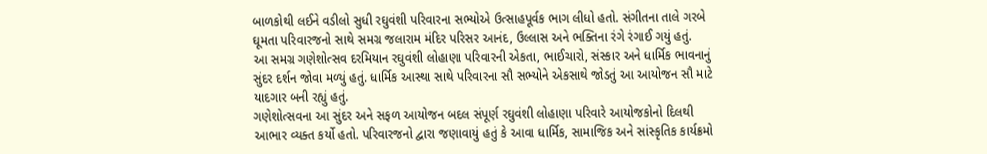બાળકોથી લઈને વડીલો સુધી રઘુવંશી પરિવારના સભ્યોએ ઉત્સાહપૂર્વક ભાગ લીધો હતો. સંગીતના તાલે ગરબે ઘૂમતા પરિવારજનો સાથે સમગ્ર જલારામ મંદિર પરિસર આનંદ, ઉલ્લાસ અને ભક્તિના રંગે રંગાઈ ગયું હતું.
આ સમગ્ર ગણેશોત્સવ દરમિયાન રઘુવંશી લોહાણા પરિવારની એકતા, ભાઈચારો, સંસ્કાર અને ધાર્મિક ભાવનાનું સુંદર દર્શન જોવા મળ્યું હતું. ધાર્મિક આસ્થા સાથે પરિવારના સૌ સભ્યોને એકસાથે જોડતું આ આયોજન સૌ માટે યાદગાર બની રહ્યું હતું.
ગણેશોત્સવના આ સુંદર અને સફળ આયોજન બદલ સંપૂર્ણ રઘુવંશી લોહાણા પરિવારે આયોજકોનો દિલથી આભાર વ્યક્ત કર્યો હતો. પરિવારજનો દ્વારા જણાવાયું હતું કે આવા ધાર્મિક, સામાજિક અને સાંસ્કૃતિક કાર્યક્રમો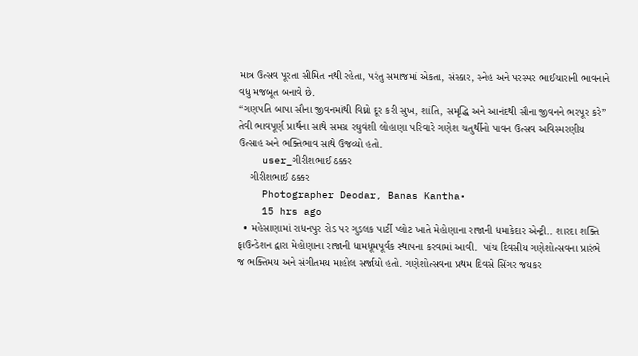માત્ર ઉત્સવ પૂરતા સીમિત નથી રહેતા, પરંતુ સમાજમાં એકતા, સંસ્કાર, સ્નેહ અને પરસ્પર ભાઈચારાની ભાવનાને વધુ મજબૂત બનાવે છે.
“ગણપતિ બાપા સૌના જીવનમાંથી વિઘ્નો દૂર કરી સુખ, શાંતિ, સમૃદ્ધિ અને આનંદથી સૌના જીવનને ભરપૂર કરે” તેવી ભાવપૂર્ણ પ્રાર્થના સાથે સમગ્ર રઘુવંશી લોહાણા પરિવારે ગણેશ ચતુર્થીનો પાવન ઉત્સવ અવિસ્મરણીય ઉત્સાહ અને ભક્તિભાવ સાથે ઉજવ્યો હતો.
    user_ગીરીશભાઈ ઠક્કર
    ગીરીશભાઈ ઠક્કર
    Photographer Deodar, Banas Kantha•
    15 hrs ago
  • મહેસાણામાં રાધનપુર રોડ પર ગુડલક પાર્ટી પ્લોટ ખાતે મેહોણાના રાજાની ધમાકેદાર એન્ટ્રી.. શારદા શક્તિ ફાઉન્ડેશન દ્વારા મેહોણાના રાજાની ધામધૂમપૂર્વક સ્થાપના કરવામાં આવી.  પાંચ દિવસીય ગણેશોત્સવના પ્રારંભે જ ભક્તિમય અને સંગીતમય માહોલ સર્જાયો હતો. ગણેશોત્સવના પ્રથમ દિવસે સિંગર જયકર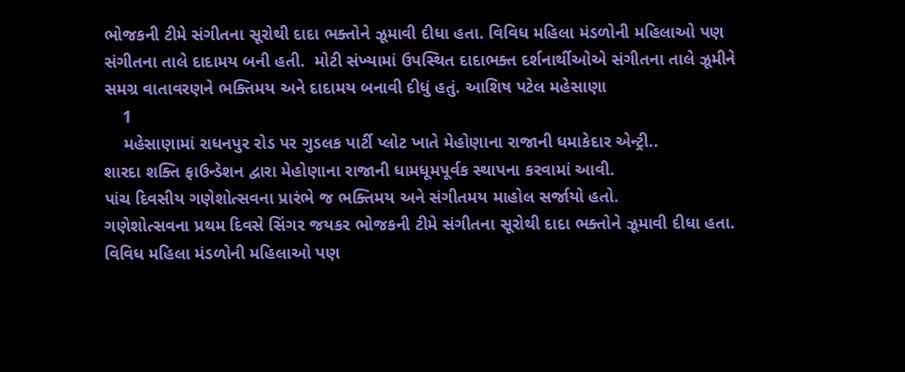ભોજકની ટીમે સંગીતના સૂરોથી દાદા ભક્તોને ઝૂમાવી દીધા હતા. વિવિધ મહિલા મંડળોની મહિલાઓ પણ સંગીતના તાલે દાદામય બની હતી.  મોટી સંખ્યામાં ઉપસ્થિત દાદાભક્ત દર્શનાર્થીઓએ સંગીતના તાલે ઝૂમીને  સમગ્ર વાતાવરણને ભક્તિમય અને દાદામય બનાવી દીધું હતું. આશિષ પટેલ મહેસાણા
    1
    મહેસાણામાં રાધનપુર રોડ પર ગુડલક પાર્ટી પ્લોટ ખાતે મેહોણાના રાજાની ધમાકેદાર એન્ટ્રી..
શારદા શક્તિ ફાઉન્ડેશન દ્વારા મેહોણાના રાજાની ધામધૂમપૂર્વક સ્થાપના કરવામાં આવી.
પાંચ દિવસીય ગણેશોત્સવના પ્રારંભે જ ભક્તિમય અને સંગીતમય માહોલ સર્જાયો હતો.
ગણેશોત્સવના પ્રથમ દિવસે સિંગર જયકર ભોજકની ટીમે સંગીતના સૂરોથી દાદા ભક્તોને ઝૂમાવી દીધા હતા.
વિવિધ મહિલા મંડળોની મહિલાઓ પણ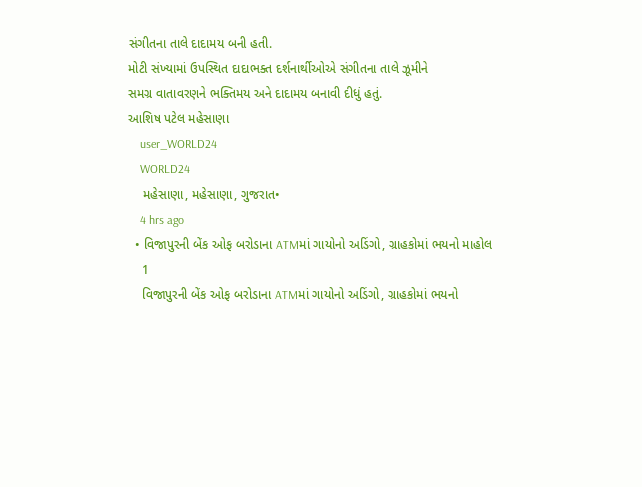સંગીતના તાલે દાદામય બની હતી.
મોટી સંખ્યામાં ઉપસ્થિત દાદાભક્ત દર્શનાર્થીઓએ સંગીતના તાલે ઝૂમીને
સમગ્ર વાતાવરણને ભક્તિમય અને દાદામય બનાવી દીધું હતું.
આશિષ પટેલ મહેસાણા
    user_WORLD24
    WORLD24
    મહેસાણા, મહેસાણા, ગુજરાત•
    4 hrs ago
  • વિજાપુરની બેંક ઓફ બરોડાના ATMમાં ગાયોનો અડિંગો, ગ્રાહકોમાં ભયનો માહોલ
    1
    વિજાપુરની બેંક ઓફ બરોડાના ATMમાં ગાયોનો અડિંગો, ગ્રાહકોમાં ભયનો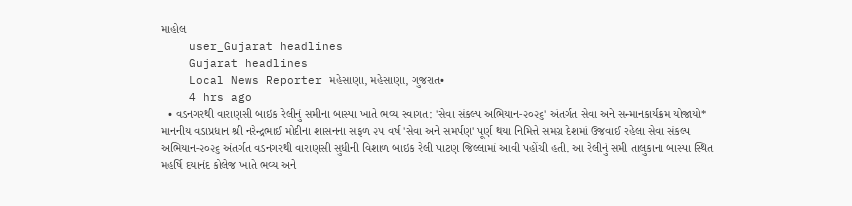માહોલ
    user_Gujarat headlines
    Gujarat headlines
    Local News Reporter મહેસાણા, મહેસાણા, ગુજરાત•
    4 hrs ago
  • વડનગરથી વારાણસી બાઇક રેલીનું સમીના બાસ્પા ખાતે ભવ્ય સ્વાગત: 'સેવા સંકલ્પ અભિયાન-૨૦૨૬' અંતર્ગત સેવા અને સન્માનકાર્યક્રમ યોજાયો* માનનીય વડાપ્રધાન શ્રી નરેન્દ્રભાઈ મોદીના શાસનના સફળ ૨૫ વર્ષ 'સેવા અને સમર્પણ' પૂર્ણ થયા નિમિત્તે સમગ્ર દેશમાં ઉજવાઈ રહેલા સેવા સંકલ્પ અભિયાન-૨૦૨૬ અંતર્ગત વડનગરથી વારાણસી સુધીની વિશાળ બાઇક રેલી પાટણ જિલ્લામાં આવી પહોંચી હતી. આ રેલીનું સમી તાલુકાના બાસ્પા સ્થિત મહર્ષિ દયાનંદ કોલેજ ખાતે ભવ્ય અને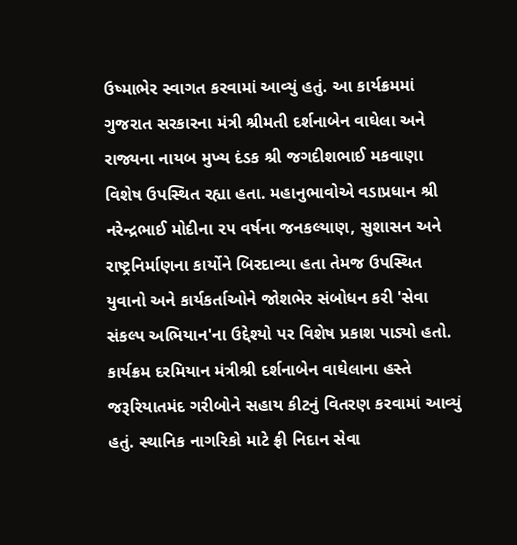ઉષ્માભેર સ્વાગત કરવામાં આવ્યું હતું. આ કાર્યક્રમમાં ગુજરાત સરકારના મંત્રી શ્રીમતી દર્શનાબેન વાઘેલા અને રાજ્યના નાયબ મુખ્ય દંડક શ્રી જગદીશભાઈ મકવાણા વિશેષ ઉપસ્થિત રહ્યા હતા. મહાનુભાવોએ વડાપ્રધાન શ્રી નરેન્દ્રભાઈ મોદીના ૨૫ વર્ષના જનકલ્યાણ, સુશાસન અને રાષ્ટ્રનિર્માણના કાર્યોને બિરદાવ્યા હતા તેમજ ઉપસ્થિત યુવાનો અને કાર્યકર્તાઓને જોશભેર સંબોધન કરી 'સેવા સંકલ્પ અભિયાન'ના ઉદ્દેશ્યો પર વિશેષ પ્રકાશ પાડ્યો હતો. કાર્યક્રમ દરમિયાન મંત્રીશ્રી દર્શનાબેન વાઘેલાના હસ્તે જરૂરિયાતમંદ ગરીબોને સહાય કીટનું વિતરણ કરવામાં આવ્યું હતું. સ્થાનિક નાગરિકો માટે ફ્રી નિદાન સેવા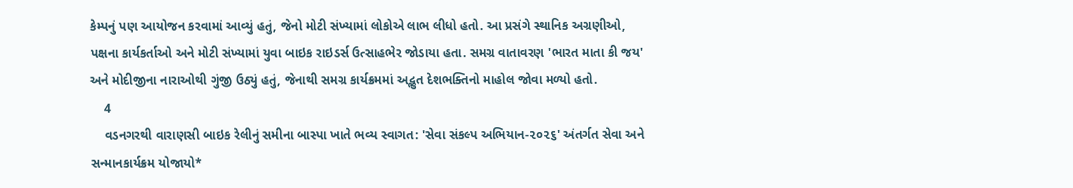કેમ્પનું પણ આયોજન કરવામાં આવ્યું હતું, જેનો મોટી સંખ્યામાં લોકોએ લાભ લીધો હતો. આ પ્રસંગે સ્થાનિક અગ્રણીઓ, પક્ષના કાર્યકર્તાઓ અને મોટી સંખ્યામાં યુવા બાઇક રાઇડર્સ ઉત્સાહભેર જોડાયા હતા. સમગ્ર વાતાવરણ 'ભારત માતા કી જય' અને મોદીજીના નારાઓથી ગુંજી ઉઠ્યું હતું, જેનાથી સમગ્ર કાર્યક્રમમાં અદ્ભુત દેશભક્તિનો માહોલ જોવા મળ્યો હતો.
    4
    વડનગરથી વારાણસી બાઇક રેલીનું સમીના બાસ્પા ખાતે ભવ્ય સ્વાગત: 'સેવા સંકલ્પ અભિયાન-૨૦૨૬' અંતર્ગત સેવા અને સન્માનકાર્યક્રમ યોજાયો*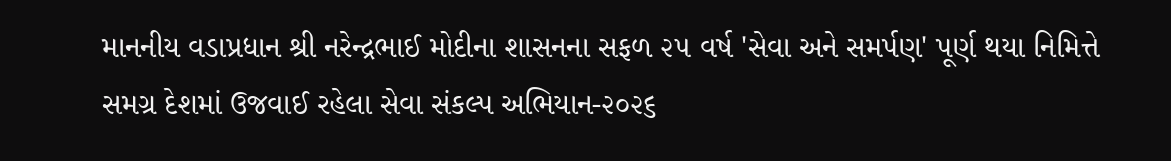માનનીય વડાપ્રધાન શ્રી નરેન્દ્રભાઈ મોદીના શાસનના સફળ ૨૫ વર્ષ 'સેવા અને સમર્પણ' પૂર્ણ થયા નિમિત્તે સમગ્ર દેશમાં ઉજવાઈ રહેલા સેવા સંકલ્પ અભિયાન-૨૦૨૬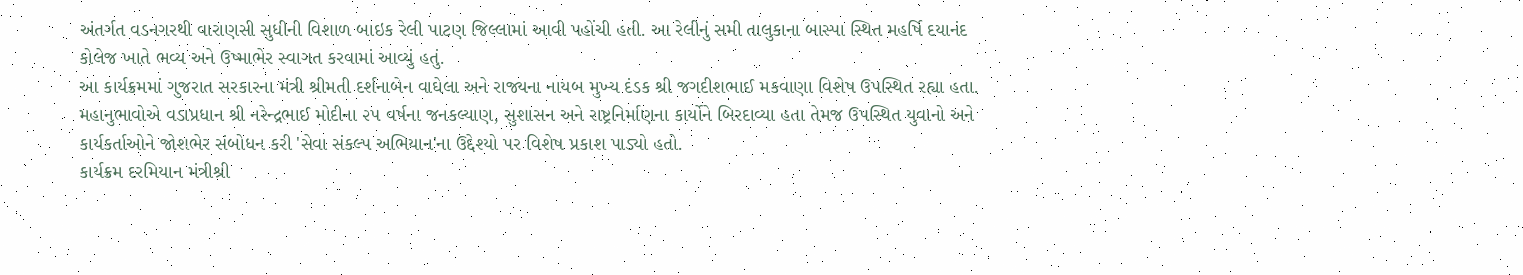અંતર્ગત વડનગરથી વારાણસી સુધીની વિશાળ બાઇક રેલી પાટણ જિલ્લામાં આવી પહોંચી હતી. આ રેલીનું સમી તાલુકાના બાસ્પા સ્થિત મહર્ષિ દયાનંદ કોલેજ ખાતે ભવ્ય અને ઉષ્માભેર સ્વાગત કરવામાં આવ્યું હતું.
આ કાર્યક્રમમાં ગુજરાત સરકારના મંત્રી શ્રીમતી દર્શનાબેન વાઘેલા અને રાજ્યના નાયબ મુખ્ય દંડક શ્રી જગદીશભાઈ મકવાણા વિશેષ ઉપસ્થિત રહ્યા હતા. મહાનુભાવોએ વડાપ્રધાન શ્રી નરેન્દ્રભાઈ મોદીના ૨૫ વર્ષના જનકલ્યાણ, સુશાસન અને રાષ્ટ્રનિર્માણના કાર્યોને બિરદાવ્યા હતા તેમજ ઉપસ્થિત યુવાનો અને કાર્યકર્તાઓને જોશભેર સંબોધન કરી 'સેવા સંકલ્પ અભિયાન'ના ઉદ્દેશ્યો પર વિશેષ પ્રકાશ પાડ્યો હતો.
કાર્યક્રમ દરમિયાન મંત્રીશ્રી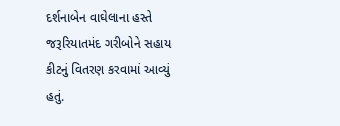દર્શનાબેન વાઘેલાના હસ્તે જરૂરિયાતમંદ ગરીબોને સહાય કીટનું વિતરણ કરવામાં આવ્યું હતું.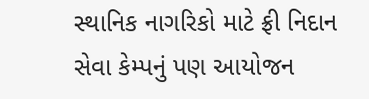સ્થાનિક નાગરિકો માટે ફ્રી નિદાન સેવા કેમ્પનું પણ આયોજન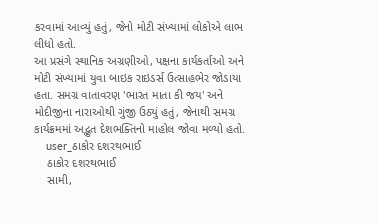કરવામાં આવ્યું હતું, જેનો મોટી સંખ્યામાં લોકોએ લાભ લીધો હતો.
આ પ્રસંગે સ્થાનિક અગ્રણીઓ, પક્ષના કાર્યકર્તાઓ અને મોટી સંખ્યામાં યુવા બાઇક રાઇડર્સ ઉત્સાહભેર જોડાયા હતા. સમગ્ર વાતાવરણ 'ભારત માતા કી જય' અને મોદીજીના નારાઓથી ગુંજી ઉઠ્યું હતું, જેનાથી સમગ્ર કાર્યક્રમમાં અદ્ભુત દેશભક્તિનો માહોલ જોવા મળ્યો હતો.
    user_ઠાકોર દશરથભાઈ
    ઠાકોર દશરથભાઈ
    સામી,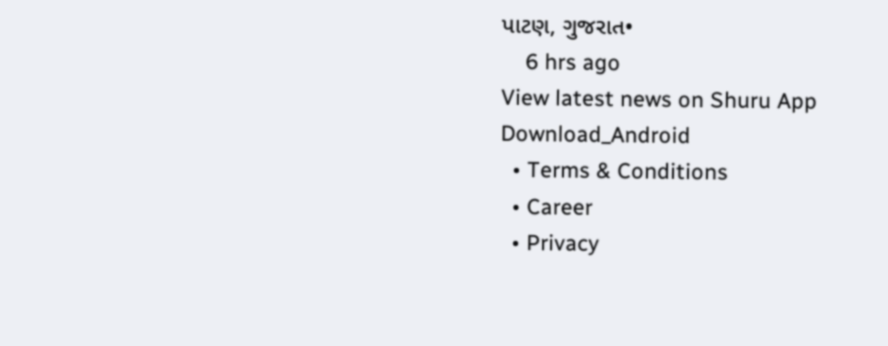પાટણ, ગુજરાત•
    6 hrs ago
View latest news on Shuru App
Download_Android
  • Terms & Conditions
  • Career
  • Privacy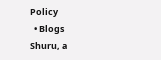Policy
  • Blogs
Shuru, a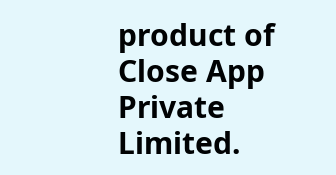product of Close App Private Limited.